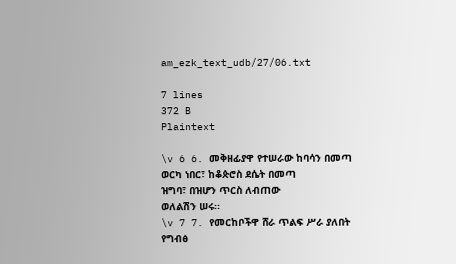am_ezk_text_udb/27/06.txt

7 lines
372 B
Plaintext

\v 6 6. መቅዘፊያዋ የተሠራው ከባሳን በመጣ
ወርካ ነበር፣ ከቆጵሮስ ደሴት በመጣ
ዝግባ፣ በዝሆን ጥርስ ለብጠው
ወለልሽን ሠሩ፡፡
\v 7 7. የመርከቦችዋ ሸራ ጥልፍ ሥራ ያለበት
የግብፅ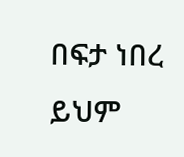በፍታ ነበረ
ይህም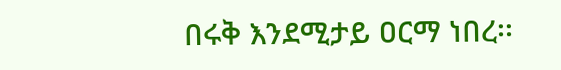በሩቅ እንደሚታይ ዐርማ ነበረ፡፡